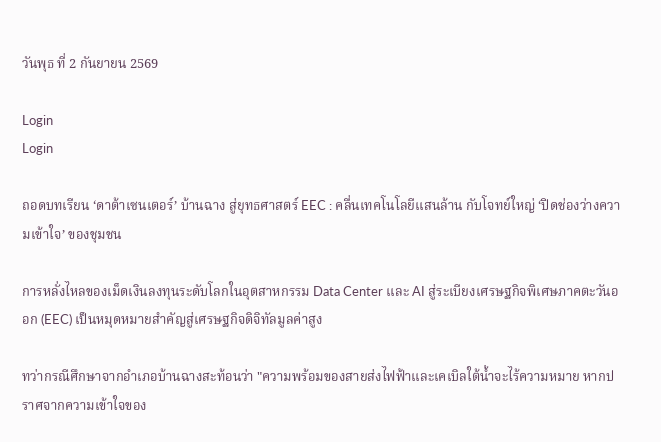วันพุธ ที่ 2 กันยายน 2569

Login
Login

ถอดบทเรียน ‘ดาต้าเซนเตอร์’ บ้านฉาง สู่ยุทธศาสตร์ EEC : คลื่นเทคโนโลยีแสนล้าน กับโจทย์ใหญ่ ‘ปิดช่องว่างความเข้าใจ’ ของชุมชน

การหลั่งไหลของเม็ดเงินลงทุนระดับโลกในอุตสาหกรรม Data Center และ AI สู่ระเบียงเศรษฐกิจพิเศษภาคตะวันออก (EEC) เป็นหมุดหมายสำคัญสู่เศรษฐกิจดิจิทัลมูลค่าสูง

ทว่ากรณีศึกษาจากอำเภอบ้านฉางสะท้อนว่า "ความพร้อมของสายส่งไฟฟ้าและเคเบิลใต้น้ำจะไร้ความหมาย หากปราศจากความเข้าใจของ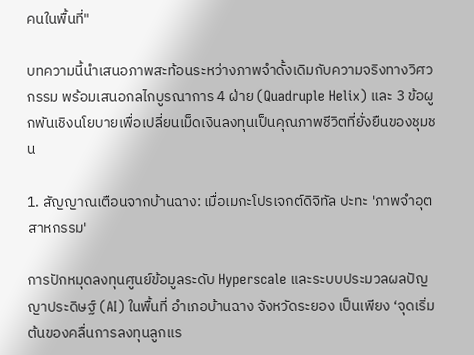คนในพื้นที่"

บทความนี้นำเสนอภาพสะท้อนระหว่างภาพจำดั้งเดิมกับความจริงทางวิศวกรรม พร้อมเสนอกลไกบูรณาการ 4 ฝ่าย (Quadruple Helix) และ 3 ข้อผูกพันเชิงนโยบายเพื่อเปลี่ยนเม็ดเงินลงทุนเป็นคุณภาพชีวิตที่ยั่งยืนของชุมชน

1. สัญญาณเตือนจากบ้านฉาง: เมื่อเมกะโปรเจกต์ดิจิทัล ปะทะ 'ภาพจำอุตสาหกรรม'

การปักหมุดลงทุนศูนย์ข้อมูลระดับ Hyperscale และระบบประมวลผลปัญญาประดิษฐ์ (AI) ในพื้นที่ อำเภอบ้านฉาง จังหวัดระยอง เป็นเพียง ‘จุดเริ่มต้นของคลื่นการลงทุนลูกแร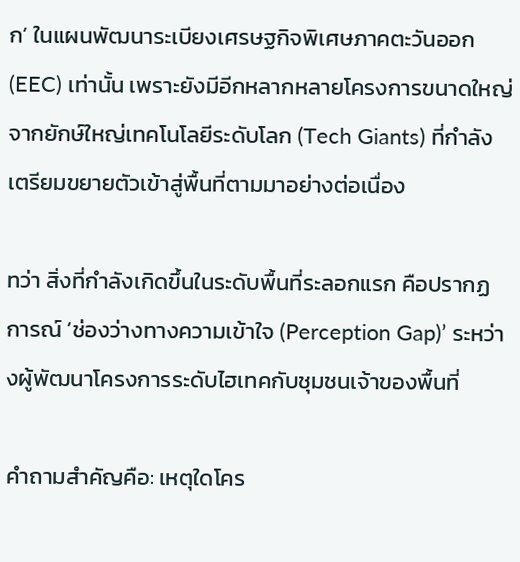ก’ ในแผนพัฒนาระเบียงเศรษฐกิจพิเศษภาคตะวันออก (EEC) เท่านั้น เพราะยังมีอีกหลากหลายโครงการขนาดใหญ่จากยักษ์ใหญ่เทคโนโลยีระดับโลก (Tech Giants) ที่กำลังเตรียมขยายตัวเข้าสู่พื้นที่ตามมาอย่างต่อเนื่อง

ทว่า สิ่งที่กำลังเกิดขึ้นในระดับพื้นที่ระลอกแรก คือปรากฏการณ์ ‘ช่องว่างทางความเข้าใจ (Perception Gap)’ ระหว่างผู้พัฒนาโครงการระดับไฮเทคกับชุมชนเจ้าของพื้นที่

คำถามสำคัญคือ: เหตุใดโคร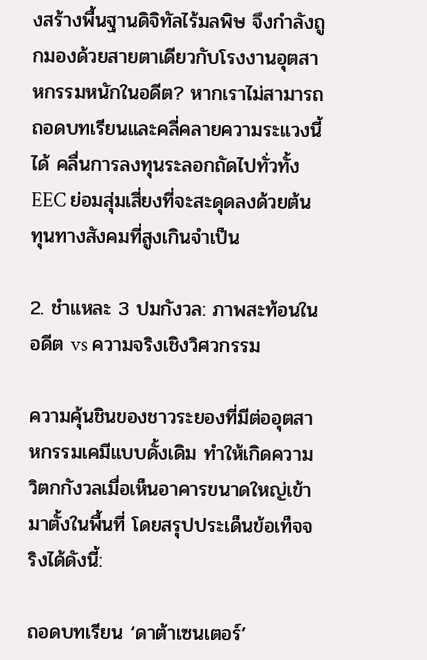งสร้างพื้นฐานดิจิทัลไร้มลพิษ จึงกำลังถูกมองด้วยสายตาเดียวกับโรงงานอุตสาหกรรมหนักในอดีต? หากเราไม่สามารถถอดบทเรียนและคลี่คลายความระแวงนี้ได้ คลื่นการลงทุนระลอกถัดไปทั่วทั้ง EEC ย่อมสุ่มเสี่ยงที่จะสะดุดลงด้วยต้นทุนทางสังคมที่สูงเกินจำเป็น

2. ชำแหละ 3 ปมกังวล: ภาพสะท้อนในอดีต vs ความจริงเชิงวิศวกรรม

ความคุ้นชินของชาวระยองที่มีต่ออุตสาหกรรมเคมีแบบดั้งเดิม ทำให้เกิดความวิตกกังวลเมื่อเห็นอาคารขนาดใหญ่เข้ามาตั้งในพื้นที่ โดยสรุปประเด็นข้อเท็จจริงได้ดังนี้:

ถอดบทเรียน ‘ดาต้าเซนเตอร์’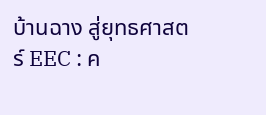บ้านฉาง สู่ยุทธศาสตร์ EEC : ค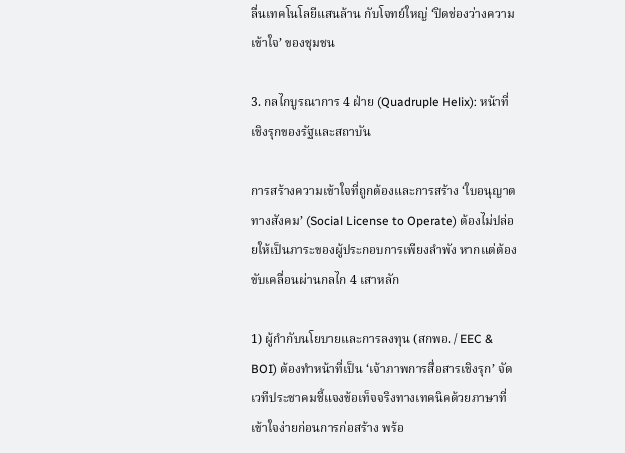ลื่นเทคโนโลยีแสนล้าน กับโจทย์ใหญ่ ‘ปิดช่องว่างความเข้าใจ’ ของชุมชน

3. กลไกบูรณาการ 4 ฝ่าย (Quadruple Helix): หน้าที่เชิงรุกของรัฐและสถาบัน

การสร้างความเข้าใจที่ถูกต้องและการสร้าง ‘ใบอนุญาตทางสังคม’ (Social License to Operate) ต้องไม่ปล่อยให้เป็นภาระของผู้ประกอบการเพียงลำพัง หากแต่ต้องขับเคลื่อนผ่านกลไก 4 เสาหลัก

1) ผู้กำกับนโยบายและการลงทุน (สกพอ. / EEC & BOI) ต้องทำหน้าที่เป็น ‘เจ้าภาพการสื่อสารเชิงรุก’ จัดเวทีประชาคมชี้แจงข้อเท็จจริงทางเทคนิคด้วยภาษาที่เข้าใจง่ายก่อนการก่อสร้าง พร้อ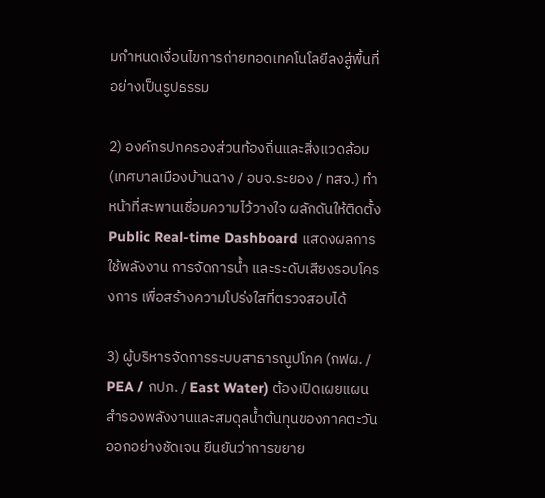มกำหนดเงื่อนไขการถ่ายทอดเทคโนโลยีลงสู่พื้นที่อย่างเป็นรูปธรรม

2) องค์กรปกครองส่วนท้องถิ่นและสิ่งแวดล้อม (เทศบาลเมืองบ้านฉาง / อบจ.ระยอง / ทสจ.) ทำหน้าที่สะพานเชื่อมความไว้วางใจ ผลักดันให้ติดตั้ง Public Real-time Dashboard แสดงผลการใช้พลังงาน การจัดการน้ำ และระดับเสียงรอบโครงการ เพื่อสร้างความโปร่งใสที่ตรวจสอบได้

3) ผู้บริหารจัดการระบบสาธารณูปโภค (กฟผ. / PEA / กปภ. / East Water) ต้องเปิดเผยแผนสำรองพลังงานและสมดุลน้ำต้นทุนของภาคตะวันออกอย่างชัดเจน ยืนยันว่าการขยาย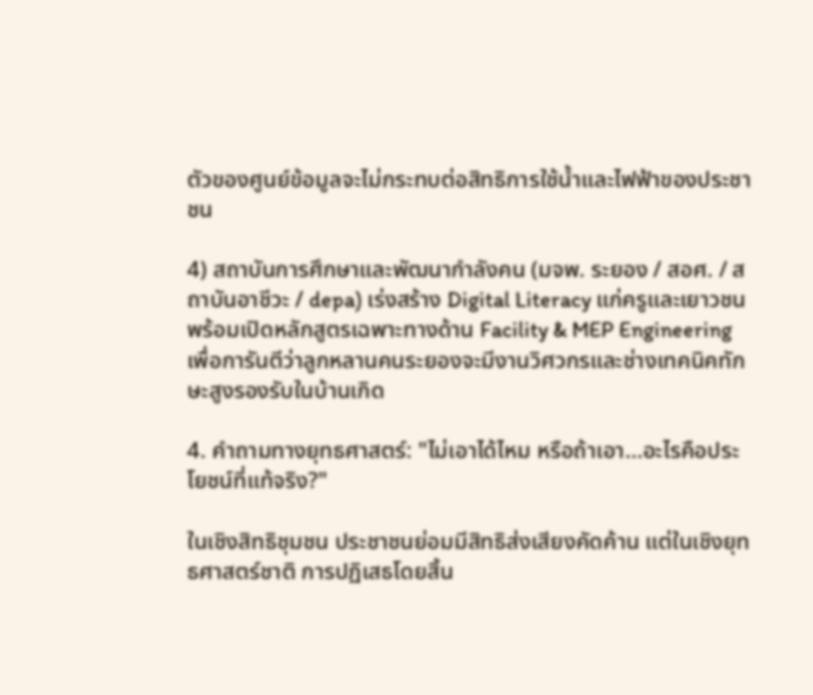ตัวของศูนย์ข้อมูลจะไม่กระทบต่อสิทธิการใช้น้ำและไฟฟ้าของประชาชน

4) สถาบันการศึกษาและพัฒนากำลังคน (มจพ. ระยอง / สอศ. / สถาบันอาชีวะ / depa) เร่งสร้าง Digital Literacy แก่ครูและเยาวชน พร้อมเปิดหลักสูตรเฉพาะทางด้าน Facility & MEP Engineering เพื่อการันตีว่าลูกหลานคนระยองจะมีงานวิศวกรและช่างเทคนิคทักษะสูงรองรับในบ้านเกิด

4. คำถามทางยุทธศาสตร์: "ไม่เอาได้ไหม หรือถ้าเอา...อะไรคือประโยชน์ที่แท้จริง?"

ในเชิงสิทธิชุมชน ประชาชนย่อมมีสิทธิส่งเสียงคัดค้าน แต่ในเชิงยุทธศาสตร์ชาติ การปฏิเสธโดยสิ้น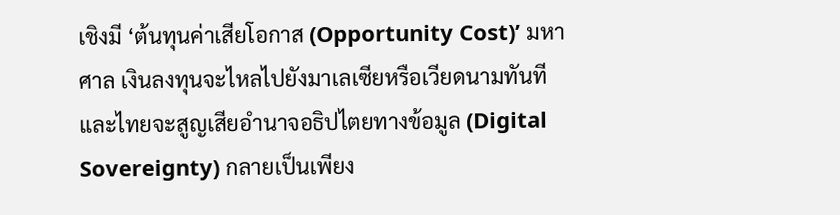เชิงมี ‘ต้นทุนค่าเสียโอกาส (Opportunity Cost)’ มหาศาล เงินลงทุนจะไหลไปยังมาเลเซียหรือเวียดนามทันที และไทยจะสูญเสียอำนาจอธิปไตยทางข้อมูล (Digital Sovereignty) กลายเป็นเพียง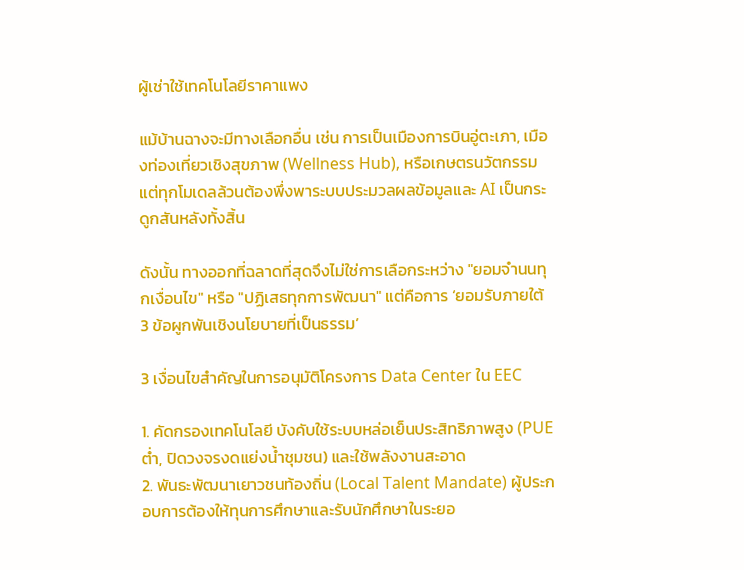ผู้เช่าใช้เทคโนโลยีราคาแพง

แม้บ้านฉางจะมีทางเลือกอื่น เช่น การเป็นเมืองการบินอู่ตะเภา, เมืองท่องเที่ยวเชิงสุขภาพ (Wellness Hub), หรือเกษตรนวัตกรรม แต่ทุกโมเดลล้วนต้องพึ่งพาระบบประมวลผลข้อมูลและ AI เป็นกระดูกสันหลังทั้งสิ้น

ดังนั้น ทางออกที่ฉลาดที่สุดจึงไม่ใช่การเลือกระหว่าง "ยอมจำนนทุกเงื่อนไข" หรือ "ปฏิเสธทุกการพัฒนา" แต่คือการ ‘ยอมรับภายใต้ 3 ข้อผูกพันเชิงนโยบายที่เป็นธรรม’

3 เงื่อนไขสำคัญในการอนุมัติโครงการ Data Center ใน EEC

1. คัดกรองเทคโนโลยี บังคับใช้ระบบหล่อเย็นประสิทธิภาพสูง (PUE ต่ำ, ปิดวงจรงดแย่งน้ำชุมชน) และใช้พลังงานสะอาด
2. พันธะพัฒนาเยาวชนท้องถิ่น (Local Talent Mandate) ผู้ประกอบการต้องให้ทุนการศึกษาและรับนักศึกษาในระยอ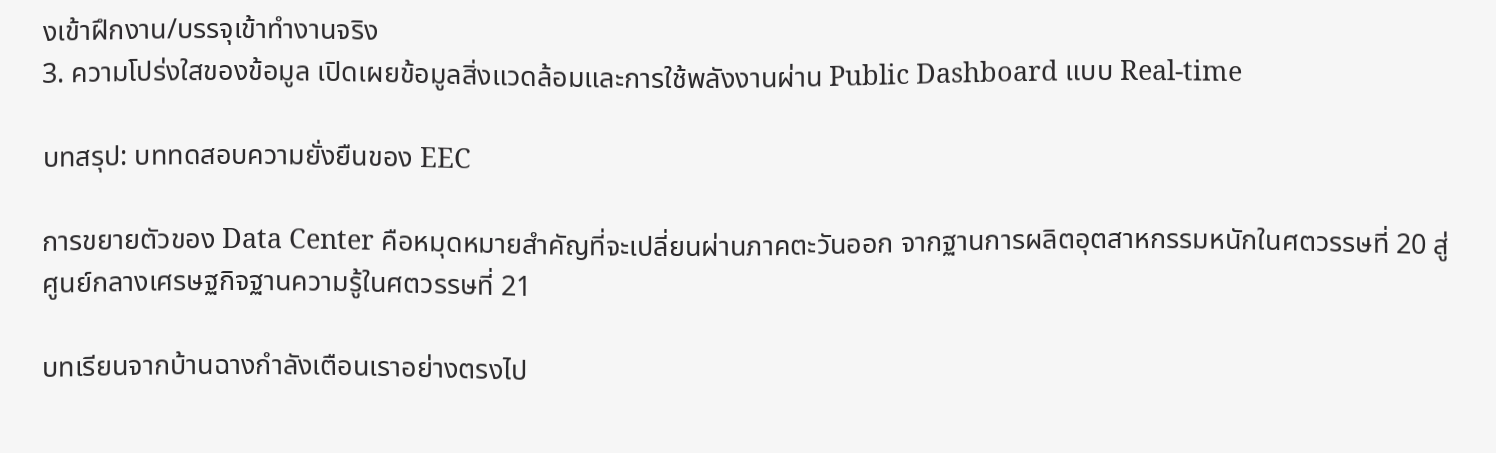งเข้าฝึกงาน/บรรจุเข้าทำงานจริง
3. ความโปร่งใสของข้อมูล เปิดเผยข้อมูลสิ่งแวดล้อมและการใช้พลังงานผ่าน Public Dashboard แบบ Real-time

บทสรุป: บททดสอบความยั่งยืนของ EEC

การขยายตัวของ Data Center คือหมุดหมายสำคัญที่จะเปลี่ยนผ่านภาคตะวันออก จากฐานการผลิตอุตสาหกรรมหนักในศตวรรษที่ 20 สู่ศูนย์กลางเศรษฐกิจฐานความรู้ในศตวรรษที่ 21

บทเรียนจากบ้านฉางกำลังเตือนเราอย่างตรงไป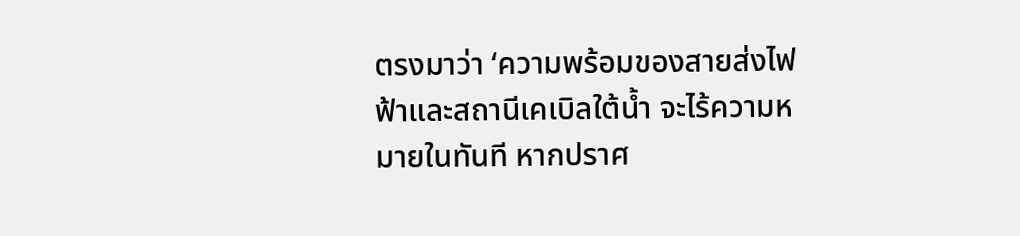ตรงมาว่า ‘ความพร้อมของสายส่งไฟฟ้าและสถานีเคเบิลใต้น้ำ จะไร้ความหมายในทันที หากปราศ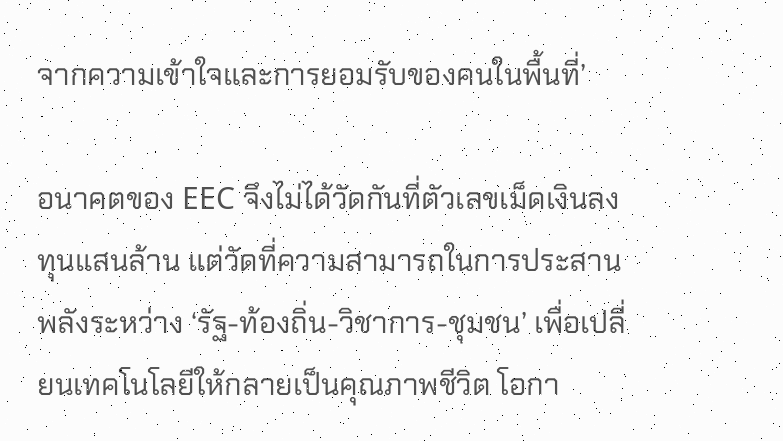จากความเข้าใจและการยอมรับของคนในพื้นที่’

อนาคตของ EEC จึงไม่ได้วัดกันที่ตัวเลขเม็ดเงินลงทุนแสนล้าน แต่วัดที่ความสามารถในการประสานพลังระหว่าง ‘รัฐ-ท้องถิ่น-วิชาการ-ชุมชน’ เพื่อเปลี่ยนเทคโนโลยีให้กลายเป็นคุณภาพชีวิต โอกา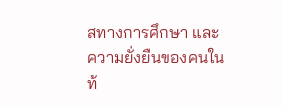สทางการศึกษา และความยั่งยืนของคนในท้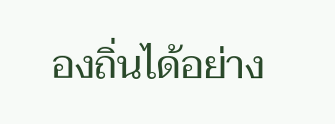องถิ่นได้อย่าง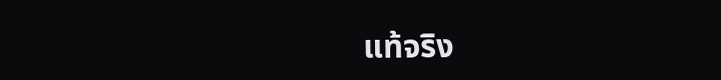แท้จริง